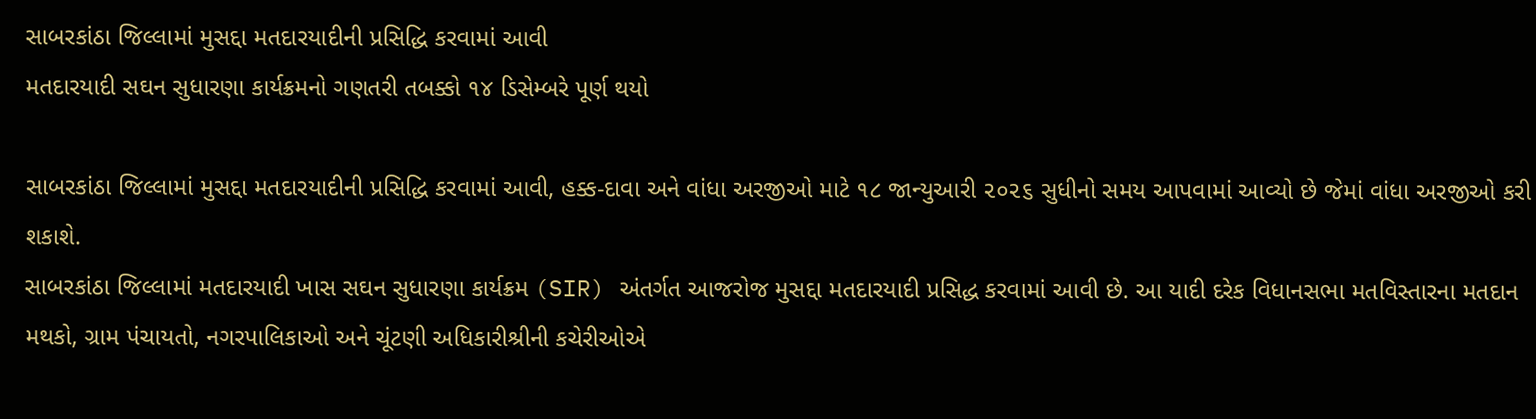સાબરકાંઠા જિલ્લામાં મુસદ્દા મતદારયાદીની પ્રસિદ્ધિ કરવામાં આવી
મતદારયાદી સઘન સુધારણા કાર્યક્રમનો ગણતરી તબક્કો ૧૪ ડિસેમ્બરે પૂર્ણ થયો

સાબરકાંઠા જિલ્લામાં મુસદ્દા મતદારયાદીની પ્રસિદ્ધિ કરવામાં આવી, હક્ક-દાવા અને વાંધા અરજીઓ માટે ૧૮ જાન્યુઆરી ૨૦૨૬ સુધીનો સમય આપવામાં આવ્યો છે જેમાં વાંધા અરજીઓ કરી શકાશે.
સાબરકાંઠા જિલ્લામાં મતદારયાદી ખાસ સઘન સુધારણા કાર્યક્રમ (SIR) અંતર્ગત આજરોજ મુસદ્દા મતદારયાદી પ્રસિદ્ધ કરવામાં આવી છે. આ યાદી દરેક વિધાનસભા મતવિસ્તારના મતદાન મથકો, ગ્રામ પંચાયતો, નગરપાલિકાઓ અને ચૂંટણી અધિકારીશ્રીની કચેરીઓએ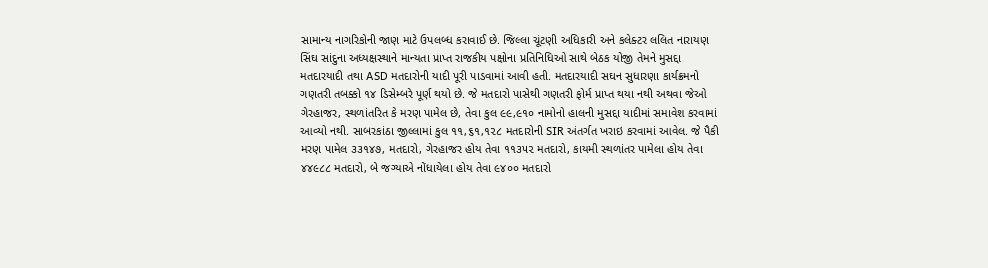સામાન્ય નાગરિકોની જાણ માટે ઉપલબ્ધ કરાવાઈ છે. જિલ્લા ચૂંટણી અધિકારી અને કલેક્ટર લલિત નારાયણ સિંઘ સાંદુના અધ્યક્ષસ્થાને માન્યતા પ્રાપ્ત રાજકીય પક્ષોના પ્રતિનિધિઓ સાથે બેઠક યોજી તેમને મુસદ્દા મતદારયાદી તથા ASD મતદારોની યાદી પૂરી પાડવામાં આવી હતી. મતદારયાદી સઘન સુધારણા કાર્યક્રમનો ગણતરી તબક્કો ૧૪ ડિસેમ્બરે પૂર્ણ થયો છે. જે મતદારો પાસેથી ગણતરી ફોર્મ પ્રાપ્ત થયા નથી અથવા જેઓ ગેરહાજર, સ્થળાંતરિત કે મરણ પામેલ છે, તેવા કુલ ૯૯,૯૧૦ નામોનો હાલની મુસદ્દા યાદીમાં સમાવેશ કરવામાં આવ્યો નથી. સાબરકાંઠા જીલ્લામાં કુલ ૧૧,૬૧,૧૨૮ મતદારોની SIR અંતર્ગત ખરાઇ કરવામાં આવેલ. જે પૈકી મરણ પામેલ ૩૩૧૪૭, મતદારો, ગેરહાજર હોય તેવા ૧૧૩૫૨ મતદારો, કાયમી સ્થળાંતર પામેલા હોય તેવા ૪૪૯૮૮ મતદારો, બે જગ્યાએ નોંધાયેલા હોય તેવા ૯૪૦૦ મતદારો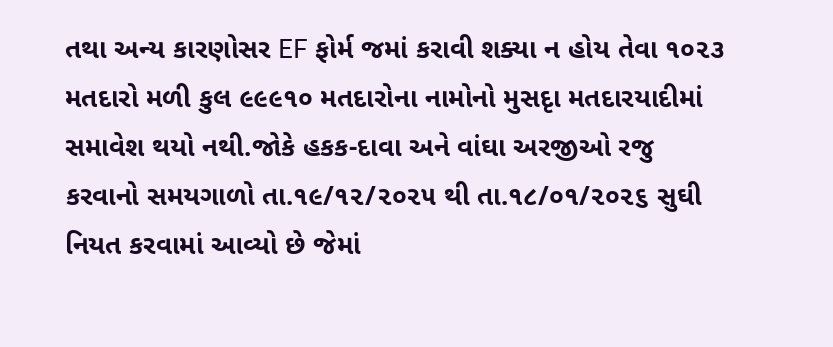તથા અન્ય કારણોસર EF ફોર્મ જમાં કરાવી શક્યા ન હોય તેવા ૧૦૨૩ મતદારો મળી કુલ ૯૯૯૧૦ મતદારોના નામોનો મુસદૃા મતદારયાદીમાં સમાવેશ થયો નથી.જોકે હકક-દાવા અને વાંઘા અરજીઓ રજુ કરવાનો સમયગાળો તા.૧૯/૧૨/૨૦૨૫ થી તા.૧૮/૦૧/૨૦૨૬ સુઘી નિયત કરવામાં આવ્યો છે જેમાં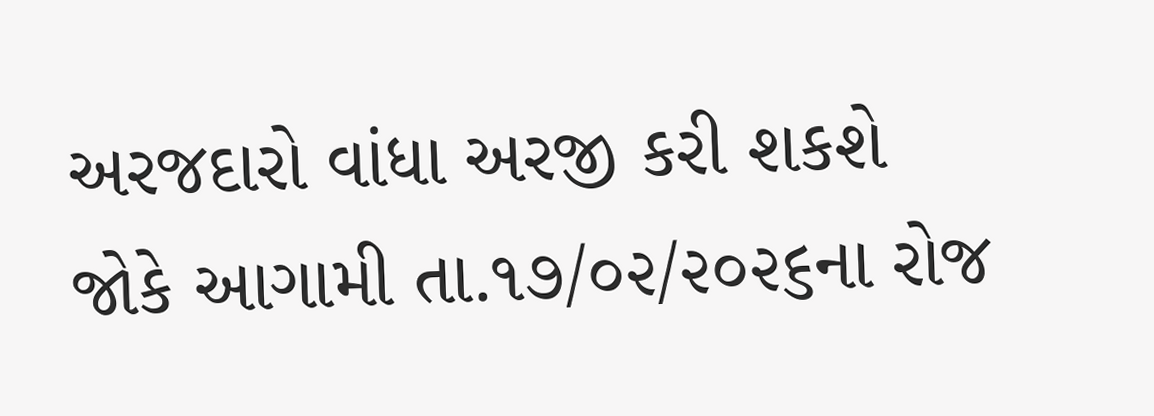અરજદારો વાંધા અરજી કરી શકશે જોકે આગામી તા.૧૭/૦૨/૨૦૨૬ના રોજ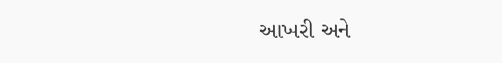આખરી અને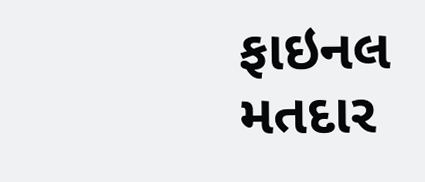ફાઇનલ મતદાર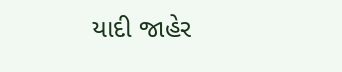યાદી જાહેર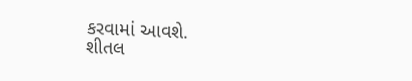કરવામાં આવશે.
શીતલ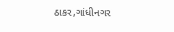ઠાકર,ગાંધીનગર